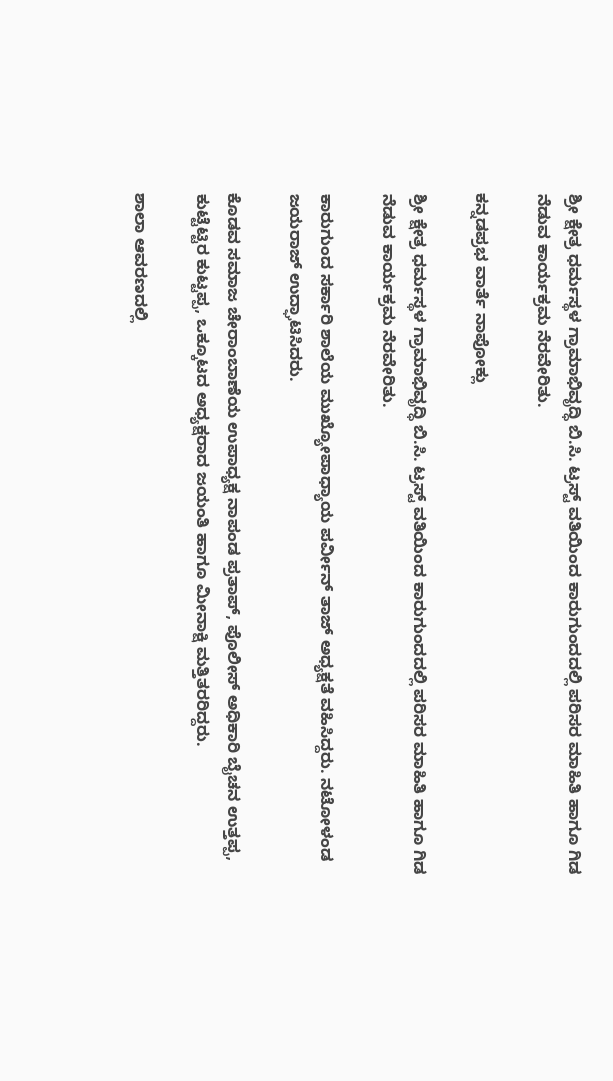ಶ್ರೀ ಕ್ಷೇತ್ರ ಧರ್ಮಸ್ಥಳ ಗ್ರಾಮಾಭಿವೃದ್ಧಿ ಬಿ.ಸಿ. ಟ್ರಸ್ಟ್ ವತಿಯಿಂದ ಕಾರುಗುಂದದಲ್ಲಿ ಪರಿಸರ ಮಾಹಿತಿ ಹಾಗೂ ಗಿಡ ನೆಡುವ ಕಾರ್ಯಕ್ರಮ ನೆರವೇರಿತು.

ಕನ್ನಡಪ್ರಭ ವಾರ್ತೆ ನಾಪೋಕ್ಲು

ಶ್ರೀ ಕ್ಷೇತ್ರ ಧರ್ಮಸ್ಥಳ ಗ್ರಾಮಾಭಿವೃದ್ಧಿ ಬಿ.ಸಿ. ಟ್ರಸ್ಟ್ ವತಿಯಿಂದ ಕಾರುಗುಂದದಲ್ಲಿ ಪರಿಸರ ಮಾಹಿತಿ ಹಾಗೂ ಗಿಡ ನೆಡುವ ಕಾರ್ಯಕ್ರಮ ನೆರವೇರಿತು.

ಕಾರುಗುಂದ ಸರ್ಕಾರಿ ಶಾಲೆಯ ಮುಖ್ಯೋಪಾಧ್ಯಾಯ ಪರ್ವೀನ್ ತಾಜ್ ಅಧ್ಯಕ್ಷತೆ ವಹಿಸಿದ್ದರು. ನಟೋಳಂಡ ಜಯರಾಜ್ ಉದ್ಘಾಟಿಸಿದರು.

ಕೊಡವ ಸಮಾಜ ಚೇರಾಂಬಾಣೆಯ ಉಪಾಧ್ಯಕ್ಷ ನಾಪಂಡ ಪ್ರತಾಪ್, ಪೊಲೀಸ್ ಅಧಿಕಾರಿ ಬೈಚನ ಉತ್ತಪ್ಪ, ಕುಟ್ಟೆಟ್ಟಿರ ಕುಟ್ಟಪ್ಪ, ಒಕ್ಕೂಟದ ಅಧ್ಯಕ್ಷರಾದ ಜಯಂತಿ ಹಾಗೂ ಮೀನಾಕ್ಷಿ ಮತ್ತಿತರರಿದ್ದರು.

ಶಾಲಾ ಆವರಣದಲ್ಲಿ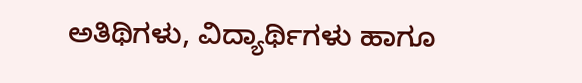ಅತಿಥಿಗಳು, ವಿದ್ಯಾರ್ಥಿಗಳು ಹಾಗೂ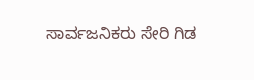ಸಾರ್ವಜನಿಕರು ಸೇರಿ ಗಿಡ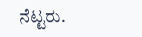ನೆಟ್ಟರು.